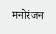मनोरंजन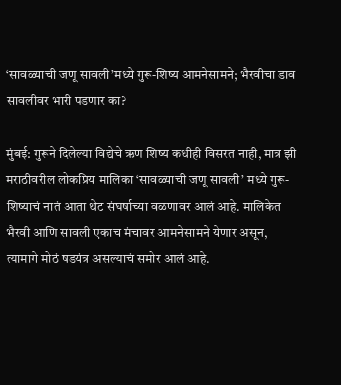‘सावळ्याची जणू सावली’मध्ये गुरू-शिष्य आमनेसामने; भैरवीचा डाव सावलीवर भारी पडणार का?

मुंबई: गुरूने दिलेल्या विद्येचे ऋण शिष्य कधीही विसरत नाही, मात्र झी मराठीवरील लोकप्रिय मालिका ‘सावळ्याची जणू सावली’ मध्ये गुरू-शिष्याचं नातं आता थेट संघर्षाच्या वळणावर आलं आहे. मालिकेत भैरवी आणि सावली एकाच मंचावर आमनेसामने येणार असून, त्यामागे मोठं षडयंत्र असल्याचं समोर आलं आहे.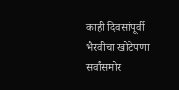काही दिवसांपूर्वी भैरवीचा खोटेपणा सर्वांसमोर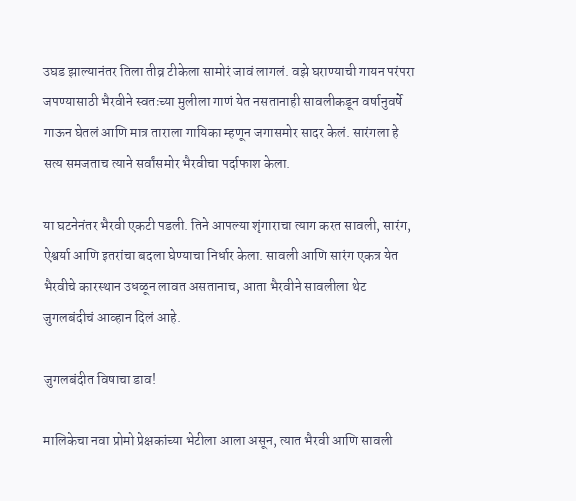उघड झाल्यानंतर तिला तीव्र टीकेला सामोरं जावं लागलं. वझे घराण्याची गायन परंपरा जपण्यासाठी भैरवीने स्वतःच्या मुलीला गाणं येत नसतानाही सावलीकडून वर्षानुवर्षे गाऊन घेतलं आणि मात्र ताराला गायिका म्हणून जगासमोर सादर केलं. सारंगला हे सत्य समजताच त्याने सर्वांसमोर भैरवीचा पर्दाफाश केला.

या घटनेनंतर भैरवी एकटी पडली. तिने आपल्या शृंगाराचा त्याग करत सावली, सारंग, ऐश्वर्या आणि इतरांचा बदला घेण्याचा निर्धार केला. सावली आणि सारंग एकत्र येत भैरवीचे कारस्थान उधळून लावत असतानाच, आता भैरवीने सावलीला थेट जुगलबंदीचं आव्हान दिलं आहे.

जुगलबंदीत विषाचा डाव!

मालिकेचा नवा प्रोमो प्रेक्षकांच्या भेटीला आला असून, त्यात भैरवी आणि सावली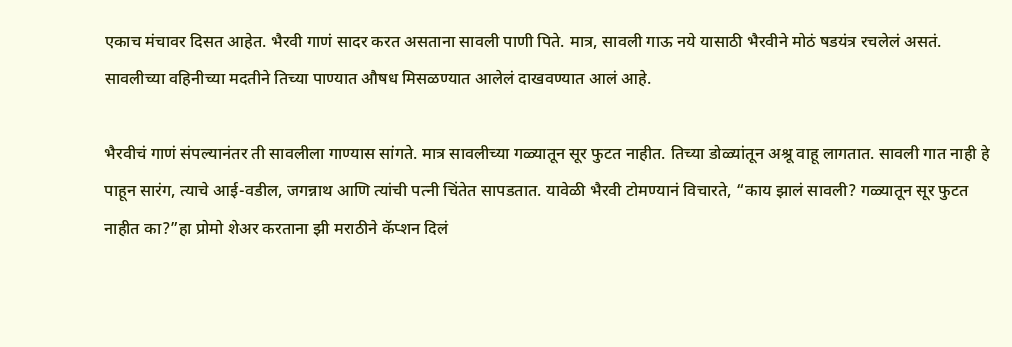एकाच मंचावर दिसत आहेत. भैरवी गाणं सादर करत असताना सावली पाणी पिते. मात्र, सावली गाऊ नये यासाठी भैरवीने मोठं षडयंत्र रचलेलं असतं. सावलीच्या वहिनीच्या मदतीने तिच्या पाण्यात औषध मिसळण्यात आलेलं दाखवण्यात आलं आहे.

भैरवीचं गाणं संपल्यानंतर ती सावलीला गाण्यास सांगते. मात्र सावलीच्या गळ्यातून सूर फुटत नाहीत. तिच्या डोळ्यांतून अश्रू वाहू लागतात. सावली गात नाही हे पाहून सारंग, त्याचे आई-वडील, जगन्नाथ आणि त्यांची पत्नी चिंतेत सापडतात. यावेळी भैरवी टोमण्यानं विचारते, “काय झालं सावली? गळ्यातून सूर फुटत नाहीत का?”हा प्रोमो शेअर करताना झी मराठीने कॅप्शन दिलं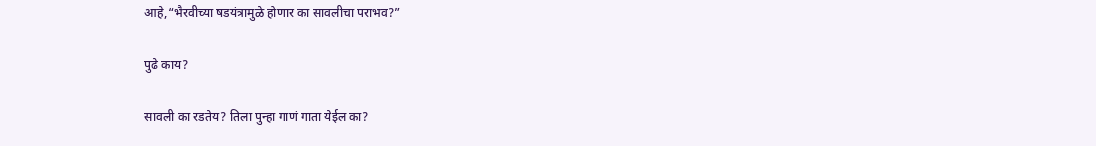आहे,“भैरवीच्या षडयंत्रामुळे होणार का सावलीचा पराभव?”

पुढे काय?

सावली का रडतेय? तिला पुन्हा गाणं गाता येईल का?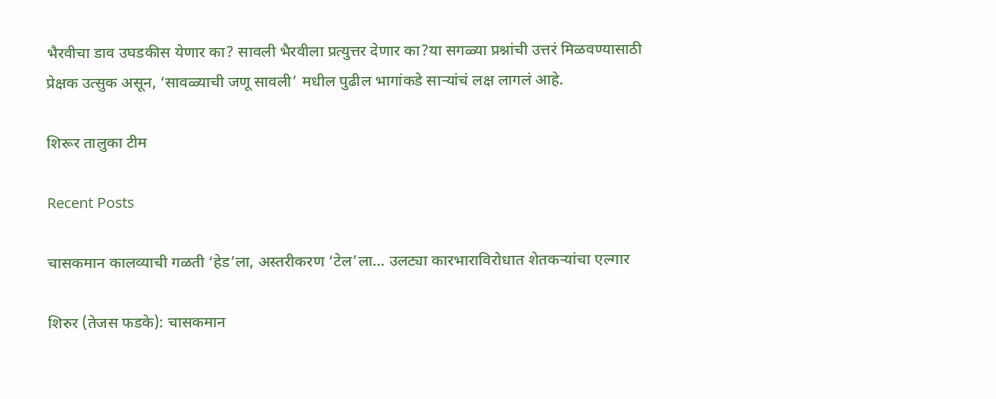भैरवीचा डाव उघडकीस येणार का? सावली भैरवीला प्रत्युत्तर देणार का?या सगळ्या प्रश्नांची उत्तरं मिळवण्यासाठी प्रेक्षक उत्सुक असून, ‘सावळ्याची जणू सावली’ मधील पुढील भागांकडे साऱ्यांचं लक्ष लागलं आहे.

शिरूर तालुका टीम

Recent Posts

चासकमान कालव्याची गळती ‘हेड’ला, अस्तरीकरण ‘टेल’ला… उलट्या कारभाराविरोधात शेतकऱ्यांचा एल्गार

शिरुर (तेजस फडके): चासकमान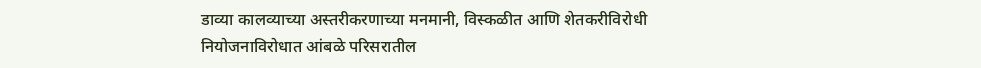डाव्या कालव्याच्या अस्तरीकरणाच्या मनमानी, विस्कळीत आणि शेतकरीविरोधी नियोजनाविरोधात आंबळे परिसरातील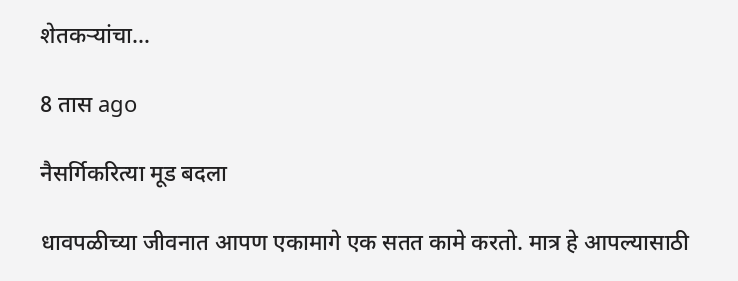शेतकऱ्यांचा…

8 तास ago

नैसर्गिकरित्या मूड बदला

धावपळीच्या जीवनात आपण एकामागे एक सतत कामे करतो. मात्र हे आपल्यासाठी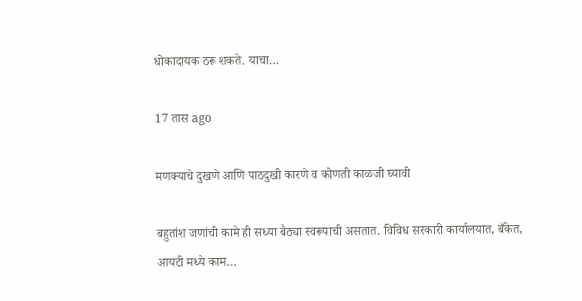धोकादायक ठरू शकते. याचा…

17 तास ago

मणक्याचे दुखणे आणि पाठदुखी कारणे व कोणती काळजी घ्यावी

बहुतांश जणांची कामे ही सध्या बैठ्या स्वरूपाची असतात. विविध सरकारी कार्यालयात, बँकेत, आयटी मध्ये काम…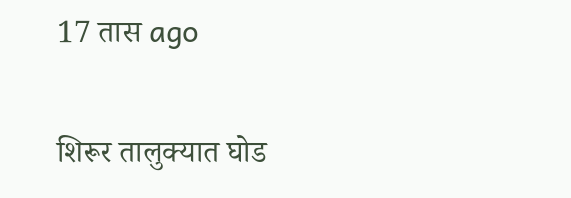17 तास ago

शिरूर तालुक्यात घोड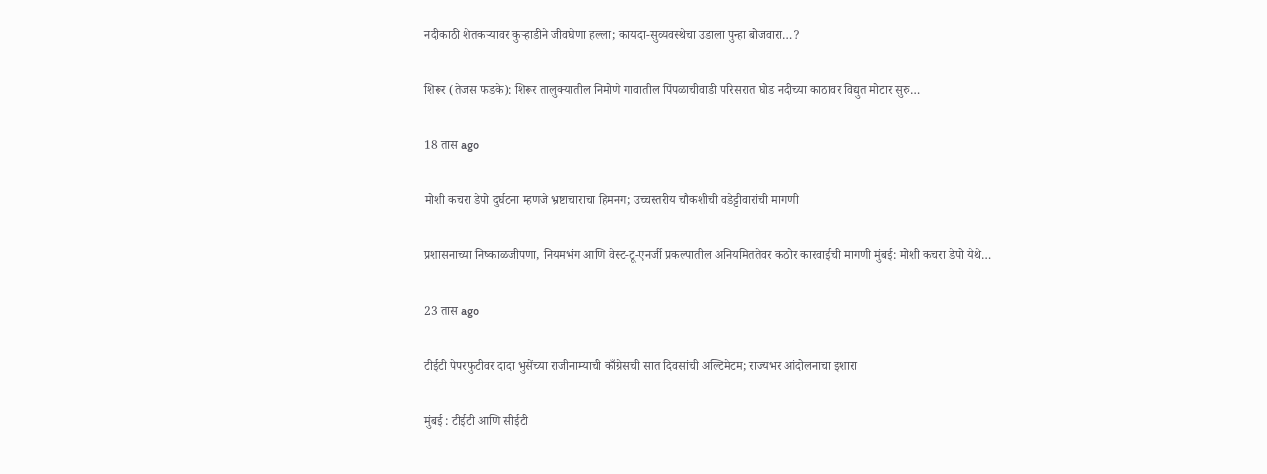नदीकाठी शेतकऱ्यावर कुऱ्हाडीने जीवघेणा हल्ला; कायदा-सुव्यवस्थेचा उडाला पुन्हा बोजवारा…?

शिरूर (तेजस फडके): शिरूर तालुक्यातील निमोणे गावातील पिंपळाचीवाडी परिसरात घोड नदीच्या काठावर विद्युत मोटार सुरु…

18 तास ago

मोशी कचरा डेपो दुर्घटना म्हणजे भ्रष्टाचाराचा हिमनग; उच्चस्तरीय चौकशीची वडेट्टीवारांची मागणी

प्रशासनाच्या निष्काळजीपणा, नियमभंग आणि वेस्ट-टू-एनर्जी प्रकल्पातील अनियमिततेवर कठोर कारवाईची मागणी मुंबई: मोशी कचरा डेपो येथे…

23 तास ago

टीईटी पेपरफुटीवर दादा भुसेंच्या राजीनाम्याची काँग्रेसची सात दिवसांची अल्टिमेटम; राज्यभर आंदोलनाचा इशारा

मुंबई : टीईटी आणि सीईटी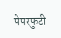पेपरफुटी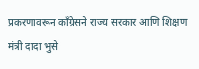प्रकरणावरून काँग्रेसने राज्य सरकार आणि शिक्षण मंत्री दादा भुसे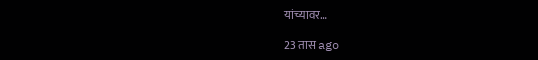यांच्यावर…

23 तास ago